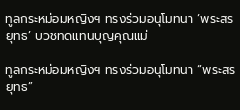ทูลกระหม่อมหญิงฯ ทรงร่วมอนุโมทนา ‘พระสรยุทธ’ บวชทดแทนบุญคุณแม่

ทูลกระหม่อมหญิงฯ ทรงร่วมอนุโมทนา “พระสรยุทธ”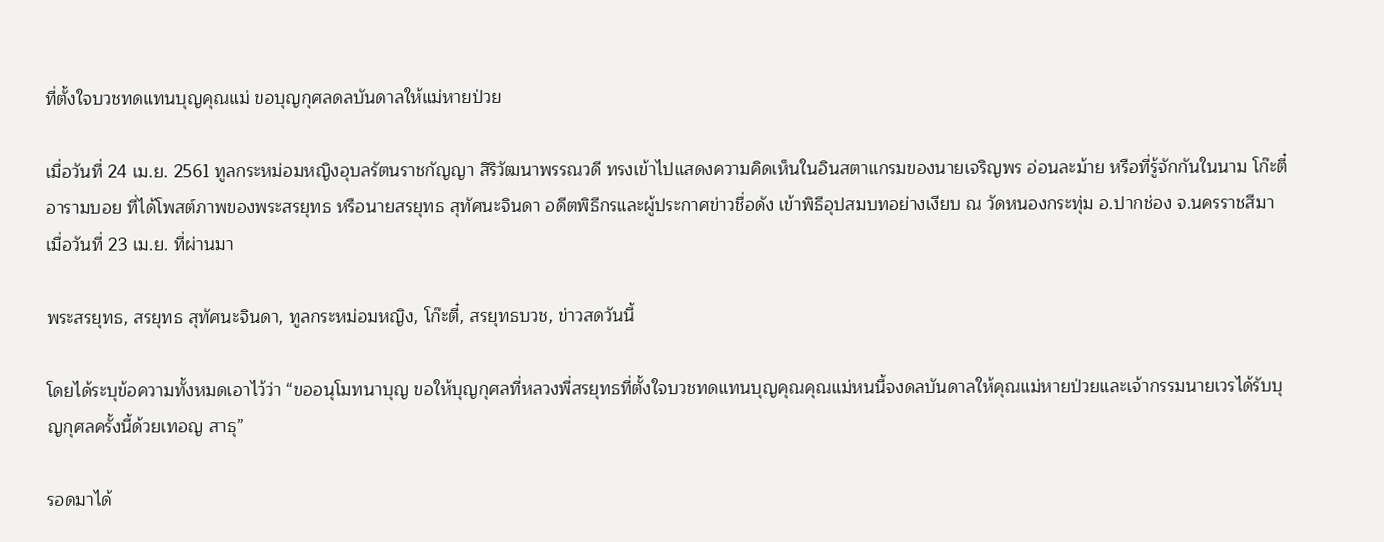ที่ตั้งใจบวชทดแทนบุญคุณแม่ ขอบุญกุศลดลบันดาลให้แม่หายป่วย

เมื่อวันที่ 24 เม.ย. 2561 ทูลกระหม่อมหญิงอุบลรัตนราชกัญญา สิริวัฒนาพรรณวดี ทรงเข้าไปแสดงความคิดเห็นในอินสตาแกรมของนายเจริญพร อ่อนละม้าย หรือที่รู้จักกันในนาม โก๊ะตี๋ อารามบอย ที่ได้โพสต์ภาพของพระสรยุทธ หรือนายสรยุทธ สุทัศนะจินดา อดีตพิธีกรและผู้ประกาศข่าวชื่อดัง เข้าพิธีอุปสมบทอย่างเงียบ ณ วัดหนองกระทุ่ม อ.ปากช่อง จ.นครราชสีมา เมื่อวันที่ 23 เม.ย. ที่ผ่านมา

พระสรยุทธ, สรยุทธ สุทัศนะจินดา, ทูลกระหม่อมหญิง, โก๊ะตี๋, สรยุทธบวช, ข่าวสดวันนี้

โดยได้ระบุข้อความทั้งหมดเอาไว้ว่า “ขออนุโมทนาบุญ ขอให้บุญกุศลที่หลวงพี่สรยุทธที่ตั้งใจบวชทดแทนบุญคุณคุณแม่หนนี้จงดลบันดาลให้คุณแม่หายป่วยและเจ้ากรรมนายเวรได้รับบุญกุศลครั้งนี้ด้วยเทอญ สาธุ”

รอดมาได้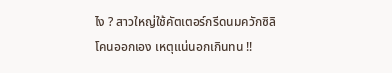ไง ? สาวใหญ่ใช้คัตเตอร์กรีดนมควักซิลิโคนออกเอง เหตุแน่นอกเกินทน !!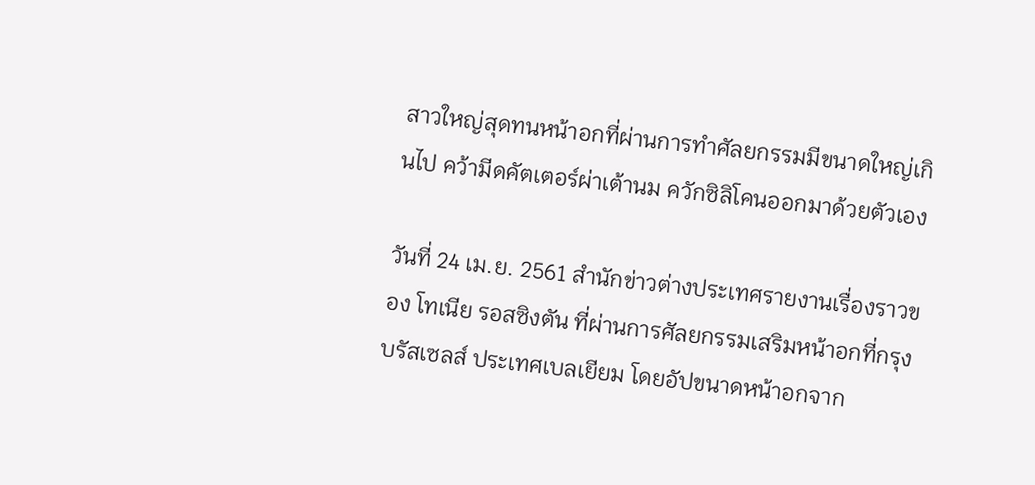สาวใหญ่สุดทนหน้าอกที่ผ่านการทำศัลยกรรมมีขนาดใหญ่เกินไป คว้ามีดคัตเตอร์ผ่าเต้านม ควักซิลิโคนออกมาด้วยตัวเอง

วันที่ 24 เม.ย. 2561 สำนักข่าวต่างประเทศรายงานเรื่องราวของ โทเนีย รอสซิงตัน ที่ผ่านการศัลยกรรมเสริมหน้าอกที่กรุงบรัสเซลส์ ประเทศเบลเยียม โดยอัปขนาดหน้าอกจาก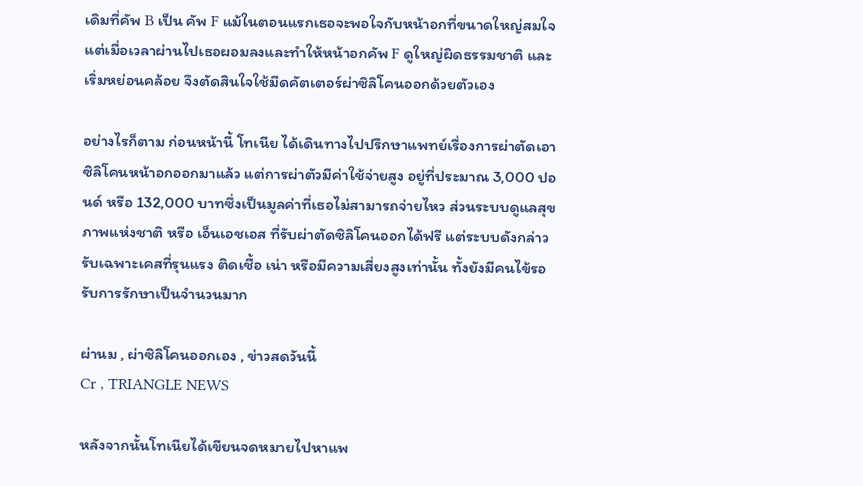เดิมที่คัพ B เป็น คัพ F แม้ในตอนแรกเธอจะพอใจกับหน้าอกที่ขนาดใหญ่สมใจ แต่เมื่อเวลาผ่านไปเธอผอมลงและทำให้หน้าอกคัพ F ดูใหญ่ผิดธรรมชาติ และเริ่มหย่อนคล้อย จึงตัดสินใจใช้มีดคัตเตอร์ผ่าซิลิโคนออกด้วยตัวเอง

อย่างไรก็ตาม ก่อนหน้านี้ โทเนีย ได้เดินทางไปปรึกษาแพทย์เรื่องการผ่าตัดเอาซิลิโคนหน้าอกออกมาแล้ว แต่การผ่าตัวมีค่าใช้จ่ายสูง อยู่ที่ประมาณ 3,000 ปอนด์ หรือ 132,000 บาทซึ่งเป็นมูลค่าที่เธอไม่สามารถจ่ายไหว ส่วนระบบดูแลสุขภาพแห่งชาติ หรือ เอ็นเอชเอส ที่รับผ่าตัดซิลิโคนออกได้ฟรี แต่ระบบดังกล่าว รับเฉพาะเคสที่รุนแรง ติดเชื้อ เน่า หรือมีความเสี่ยงสูงเท่านั้น ทั้งยังมีคนไข้รอรับการรักษาเป็นจำนวนมาก

ผ่านม , ผ่าซิลิโคนออกเอง , ข่าวสดวันนี้
Cr , TRIANGLE NEWS

หลังจากนั้นโทเนียได้เขียนจดหมายไปหาแพ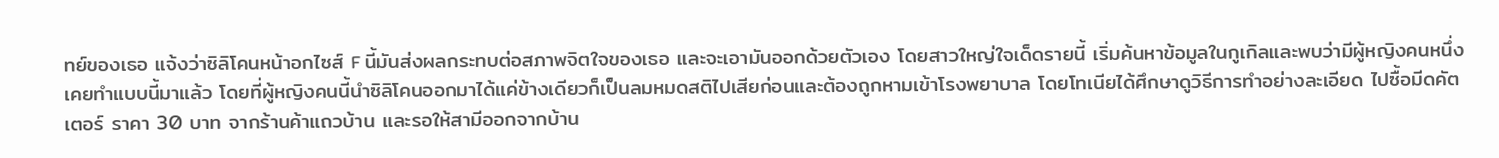ทย์ของเธอ แจ้งว่าซิลิโคนหน้าอกไซส์ F นี้มันส่งผลกระทบต่อสภาพจิตใจของเธอ และจะเอามันออกด้วยตัวเอง โดยสาวใหญ่ใจเด็ดรายนี้ เริ่มค้นหาข้อมูลในกูเกิลและพบว่ามีผู้หญิงคนหนึ่งเคยทำแบบนี้มาแล้ว โดยที่ผู้หญิงคนนี้นำซิลิโคนออกมาได้แค่ข้างเดียวก็เป็นลมหมดสติไปเสียก่อนและต้องถูกหามเข้าโรงพยาบาล โดยโทเนียได้ศึกษาดูวิธีการทำอย่างละเอียด ไปซื้อมีดคัตเตอร์ ราคา 30 บาท จากร้านค้าแถวบ้าน และรอให้สามีออกจากบ้าน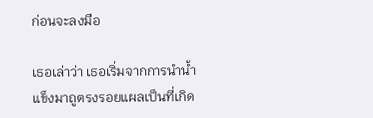ก่อนจะลงมือ

เธอเล่าว่า เธอเริ่มจากการนำน้ำแข็งมาถูตรงรอยแผลเป็นที่เกิด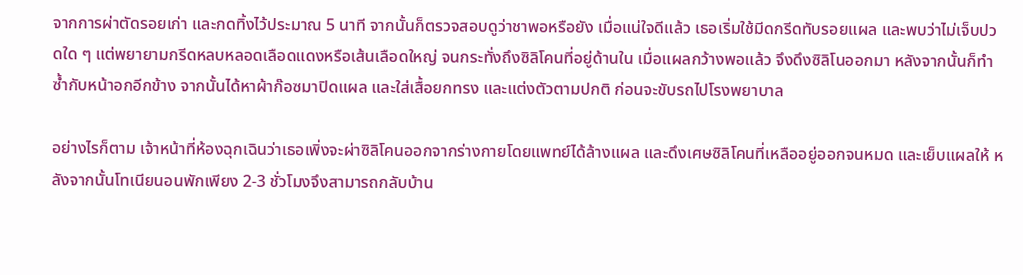จากการผ่าตัดรอยเก่า และกดทิ้งไว้ประมาณ 5 นาที จากนั้นก็ตรวจสอบดูว่าชาพอหรือยัง เมื่อแน่ใจดีแล้ว เธอเริ่มใช้มีดกรีดทับรอยแผล และพบว่าไม่เจ็บปวดใด ๆ แต่พยายามกรีดหลบหลอดเลือดแดงหรือเส้นเลือดใหญ่ จนกระทั่งถึงซิลิโคนที่อยู่ด้านใน เมื่อแผลกว้างพอแล้ว จึงดึงซิลิโนออกมา หลังจากนั้นก็ทำซ้ำกับหน้าอกอีกข้าง จากนั้นได้หาผ้าก๊อซมาปิดแผล และใส่เสื้อยกทรง และแต่งตัวตามปกติ ก่อนจะขับรถไปโรงพยาบาล

อย่างไรก็ตาม เจ้าหน้าที่ห้องฉุกเฉินว่าเธอเพิ่งจะผ่าซิลิโคนออกจากร่างกายโดยแพทย์ได้ล้างแผล และดึงเศษซิลิโคนที่เหลืออยู่ออกจนหมด และเย็บแผลให้ หลังจากนั้นโทเนียนอนพักเพียง 2-3 ชั่วโมงจึงสามารถกลับบ้าน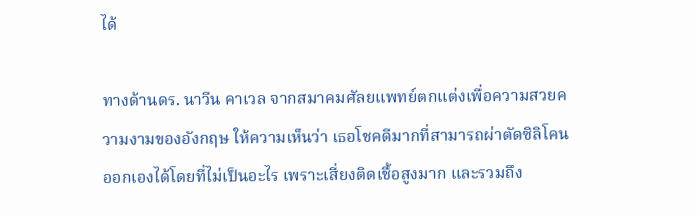ได้

ทางด้านดร. นาวีน คาเวล จากสมาคมศัลยแพทย์ตกแต่งเพื่อความสวยความงามของอังกฤษ ให้ความเห็นว่า เธอโชคดีมากที่สามารถผ่าตัดซิลิโคนออกเองได้โดยที่ไม่เป็นอะไร เพราะเสี่ยงติดเชื้อสูงมาก และรวมถึง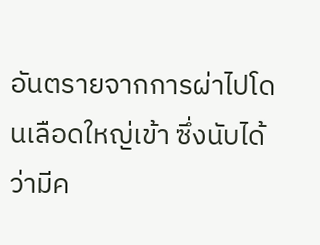อันตรายจากการผ่าไปโดนเลือดใหญ่เข้า ซึ่งนับได้ว่ามีค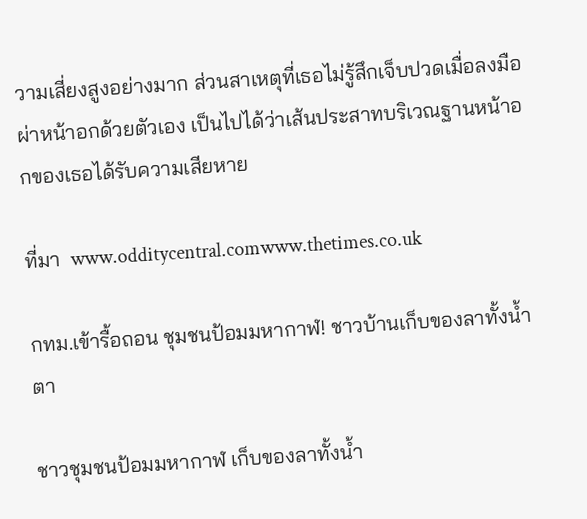วามเสี่ยงสูงอย่างมาก ส่วนสาเหตุที่เธอไม่รู้สึกเจ็บปวดเมื่อลงมือผ่าหน้าอกด้วยตัวเอง เป็นไปได้ว่าเส้นประสาทบริเวณฐานหน้าอกของเธอได้รับความเสียหาย

ที่มา  www.odditycentral.comwww.thetimes.co.uk

กทม.เข้ารื้อถอน ชุมชนป้อมมหากาฬ! ชาวบ้านเก็บของลาทั้งน้ำตา

ชาวชุมชนป้อมมหากาฬ เก็บของลาทั้งน้ำ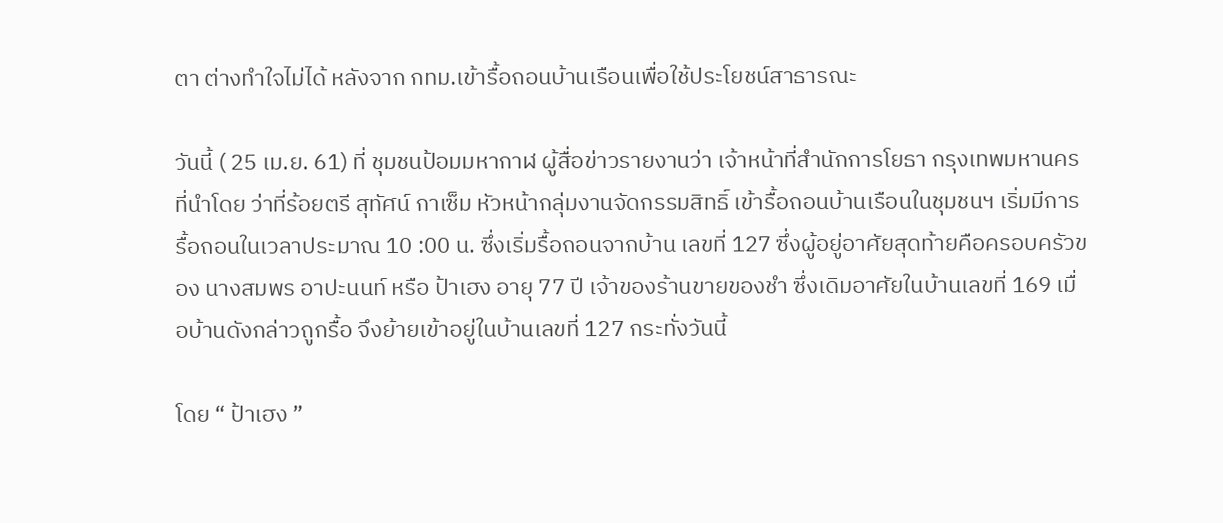ตา ต่างทำใจไม่ได้ หลังจาก กทม.เข้ารื้อถอนบ้านเรือนเพื่อใช้ประโยชน์สาธารณะ

วันนี้ ( 25 เม.ย. 61) ที่ ชุมชนป้อมมหากาฬ ผู้สื่อข่าวรายงานว่า เจ้าหน้าที่สำนักการโยธา กรุงเทพมหานคร ที่นำโดย ว่าที่ร้อยตรี สุทัศน์ กาเซ็ม หัวหน้ากลุ่มงานจัดกรรมสิทธิ์ เข้ารื้อถอนบ้านเรือนในชุมชนฯ เริ่มมีการรื้อถอนในเวลาประมาณ 10 :00 น. ซึ่งเริ่มรื้อถอนจากบ้าน เลขที่ 127 ซึ่งผู้อยู่อาศัยสุดท้ายคือครอบครัวของ นางสมพร อาปะนนท์ หรือ ป้าเฮง อายุ 77 ปี เจ้าของร้านขายของชำ ซึ่งเดิมอาศัยในบ้านเลขที่ 169 เมื่อบ้านดังกล่าวถูกรื้อ จึงย้ายเข้าอยู่ในบ้านเลขที่ 127 กระทั่งวันนี้

โดย “ ป้าเฮง ”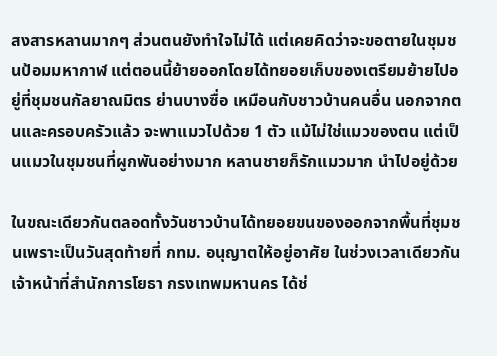สงสารหลานมากๆ ส่วนตนยังทำใจไม่ได้ แต่เคยคิดว่าจะขอตายในชุมชนป้อมมหากาฬ แต่ตอนนี้ย้ายออกโดยได้ทยอยเก็บของเตรียมย้ายไปอยู่ที่ชุมชนกัลยาณมิตร ย่านบางซื่อ เหมือนกับชาวบ้านคนอื่น นอกจากตนและครอบครัวแล้ว จะพาแมวไปด้วย 1 ตัว แม้ไม่ใช่แมวของตน แต่เป็นแมวในชุมชนที่ผูกพันอย่างมาก หลานชายก็รักแมวมาก นำไปอยู่ด้วย

ในขณะเดียวกันตลอดทั้งวันชาวบ้านได้ทยอยขนของออกจากพื้นที่ชุมชนเพราะเป็นวันสุดท้ายที่ กทม. อนุญาตให้อยู่อาศัย ในช่วงเวลาเดียวกัน เจ้าหน้าที่สำนักการโยธา กรงเทพมหานคร ได้ช่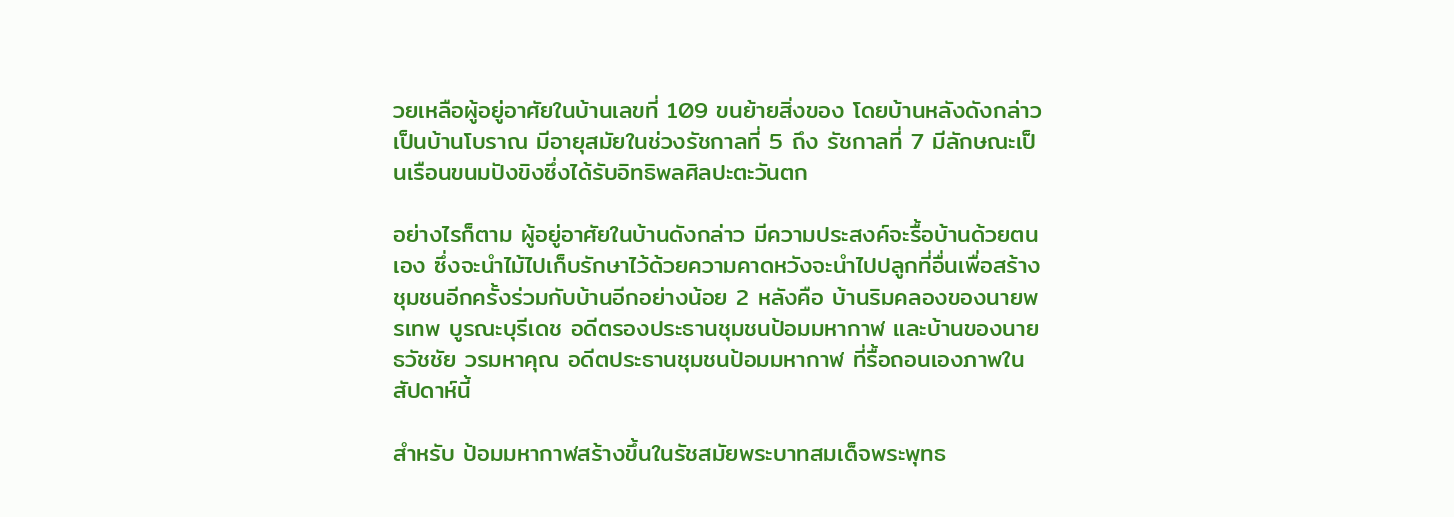วยเหลือผู้อยู่อาศัยในบ้านเลขที่ 109 ขนย้ายสิ่งของ โดยบ้านหลังดังกล่าวเป็นบ้านโบราณ มีอายุสมัยในช่วงรัชกาลที่ 5 ถึง รัชกาลที่ 7 มีลักษณะเป็นเรือนขนมปังขิงซึ่งได้รับอิทธิพลศิลปะตะวันตก

อย่างไรก็ตาม ผู้อยู่อาศัยในบ้านดังกล่าว มีความประสงค์จะรื้อบ้านด้วยตนเอง ซึ่งจะนำไม้ไปเก็บรักษาไว้ด้วยความคาดหวังจะนำไปปลูกที่อื่นเพื่อสร้างชุมชนอีกครั้งร่วมกับบ้านอีกอย่างน้อย 2 หลังคือ บ้านริมคลองของนายพรเทพ บูรณะบุรีเดช อดีตรองประธานชุมชนป้อมมหากาฬ และบ้านของนายธวัชชัย วรมหาคุณ อดีตประธานชุมชนป้อมมหากาฬ ที่รื้อถอนเองภาพในสัปดาห์นี้

สำหรับ ป้อมมหากาฬสร้างขึ้นในรัชสมัยพระบาทสมเด็จพระพุทธ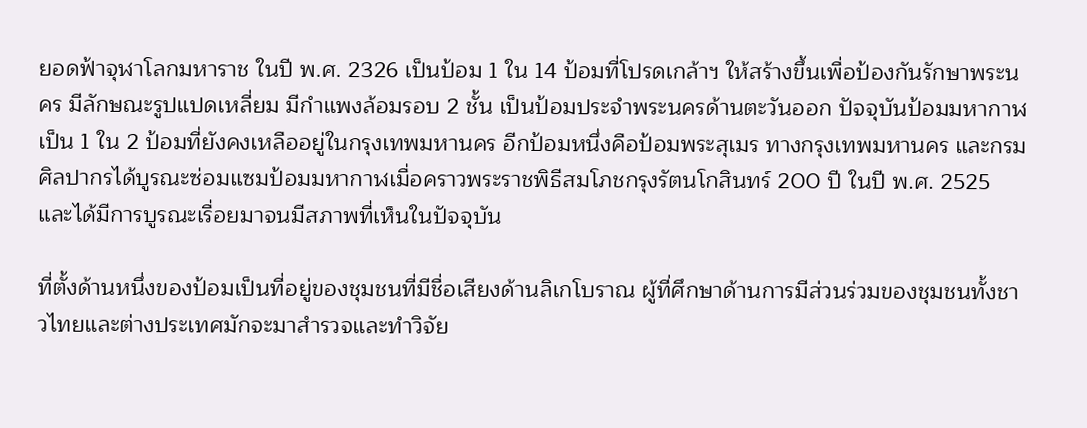ยอดฟ้าจุฬาโลกมหาราช ในปี พ.ศ. 2326 เป็นป้อม 1 ใน 14 ป้อมที่โปรดเกล้าฯ ให้สร้างขึ้นเพื่อป้องกันรักษาพระนคร มีลักษณะรูปแปดเหลี่ยม มีกำแพงล้อมรอบ 2 ชั้น เป็นป้อมประจำพระนครด้านตะวันออก ปัจจุบันป้อมมหากาฬเป็น 1 ใน 2 ป้อมที่ยังคงเหลืออยู่ในกรุงเทพมหานคร อีกป้อมหนึ่งคือป้อมพระสุเมร ทางกรุงเทพมหานคร และกรมศิลปากรได้บูรณะซ่อมแซมป้อมมหากาฬเมื่อคราวพระราชพิธีสมโภชกรุงรัตนโกสินทร์ 200 ปี ในปี พ.ศ. 2525 และได้มีการบูรณะเรื่อยมาจนมีสภาพที่เห็นในปัจจุบัน

ที่ตั้งด้านหนึ่งของป้อมเป็นที่อยู่ของชุมชนที่มีชื่อเสียงด้านลิเกโบราณ ผู้ที่ศึกษาด้านการมีส่วนร่วมของชุมชนทั้งชาวไทยและต่างประเทศมักจะมาสำรวจและทำวิจัย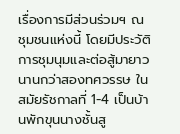เรื่องการมีส่วนร่วมฯ ณ ชุมชนแห่งนี้ โดยมีประวัติการชุมนุมและต่อสู้มายาวนานกว่าสองทศวรรษ ในสมัยรัชกาลที่ 1-4 เป็นบ้านพักขุนนางชั้นสู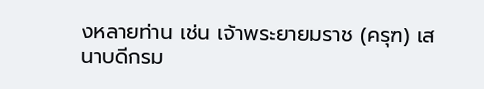งหลายท่าน เช่น เจ้าพระยายมราช (ครุฑ) เสนาบดีกรม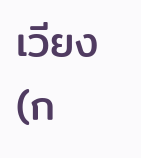เวียง (ก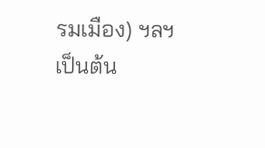รมเมือง) ฯลฯ เป็นต้น